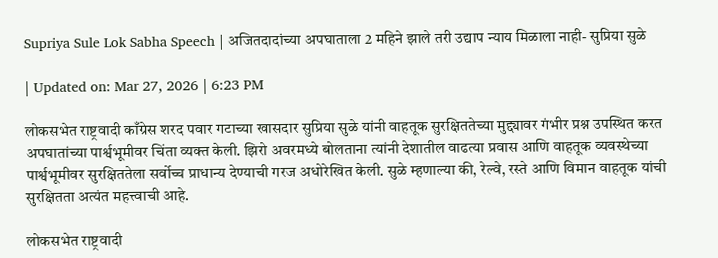Supriya Sule Lok Sabha Speech | अजितदादांच्या अपघाताला 2 महिने झाले तरी उद्याप न्याय मिळाला नाही- सुप्रिया सुळे

| Updated on: Mar 27, 2026 | 6:23 PM

लोकसभेत राष्ट्रवादी काँग्रेस शरद पवार गटाच्या खासदार सुप्रिया सुळे यांनी वाहतूक सुरक्षिततेच्या मुद्द्यावर गंभीर प्रश्न उपस्थित करत अपघातांच्या पार्श्वभूमीवर चिंता व्यक्त केली. झिरो अवरमध्ये बोलताना त्यांनी देशातील वाढत्या प्रवास आणि वाहतूक व्यवस्थेच्या पार्श्वभूमीवर सुरक्षिततेला सर्वोच्च प्राधान्य देण्याची गरज अधोरेखित केली. सुळे म्हणाल्या की, रेल्वे, रस्ते आणि विमान वाहतूक यांची सुरक्षितता अत्यंत महत्त्वाची आहे.

लोकसभेत राष्ट्रवादी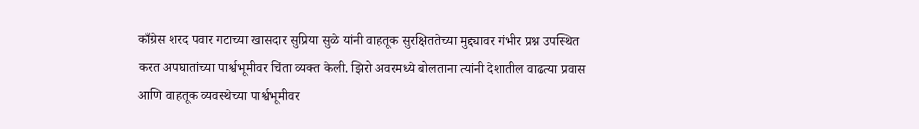काँग्रेस शरद पवार गटाच्या खासदार सुप्रिया सुळे यांनी वाहतूक सुरक्षिततेच्या मुद्द्यावर गंभीर प्रश्न उपस्थित करत अपघातांच्या पार्श्वभूमीवर चिंता व्यक्त केली. झिरो अवरमध्ये बोलताना त्यांनी देशातील वाढत्या प्रवास आणि वाहतूक व्यवस्थेच्या पार्श्वभूमीवर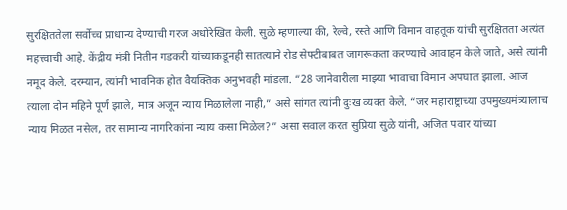सुरक्षिततेला सर्वोच्च प्राधान्य देण्याची गरज अधोरेखित केली. सुळे म्हणाल्या की, रेल्वे, रस्ते आणि विमान वाहतूक यांची सुरक्षितता अत्यंत महत्त्वाची आहे. केंद्रीय मंत्री नितीन गडकरी यांच्याकडूनही सातत्याने रोड सेफ्टीबाबत जागरूकता करण्याचे आवाहन केले जाते, असे त्यांनी नमूद केले. दरम्यान, त्यांनी भावनिक होत वैयक्तिक अनुभवही मांडला. “28 जानेवारीला माझ्या भावाचा विमान अपघात झाला. आज त्याला दोन महिने पूर्ण झाले, मात्र अजून न्याय मिळालेला नाही,” असे सांगत त्यांनी दुःख व्यक्त केले. “जर महाराष्ट्राच्या उपमुख्यमंत्र्यालाच न्याय मिळत नसेल, तर सामान्य नागरिकांना न्याय कसा मिळेल?” असा सवाल करत सुप्रिया सुळे यांनी, अजित पवार यांच्या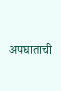अपघाताची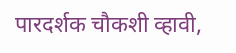पारदर्शक चौकशी व्हावी,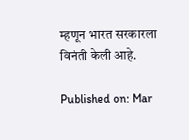म्हणून भारत सरकारला विनंती केली आहे.

Published on: Mar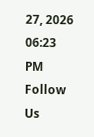27, 2026 06:23 PM
Follow Us